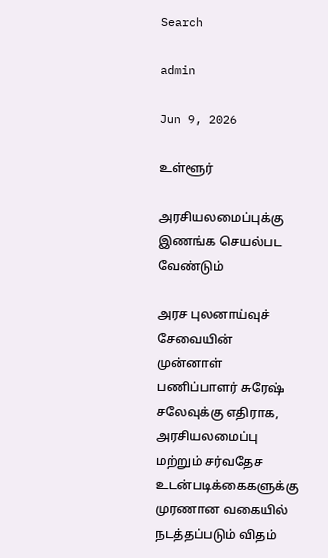Search

admin

Jun 9, 2026

உள்ளூர்

அரசியலமைப்புக்கு இணங்க செயல்பட வேண்டும்

அரச புலனாய்வுச் சேவையின் முன்னாள் பணிப்பாளர் சுரேஷ் சலேவுக்கு எதிராக, அரசியலமைப்பு மற்றும் சர்வதேச உடன்படிக்கைகளுக்கு முரணான வகையில் நடத்தப்படும் விதம்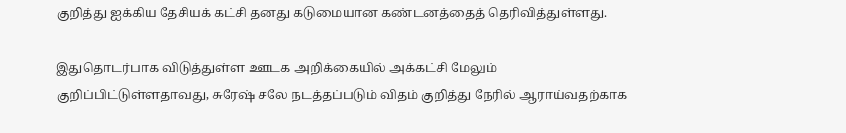குறித்து ஐக்கிய தேசியக் கட்சி தனது கடுமையான கண்டனத்தைத் தெரிவித்துள்ளது.

இதுதொடர்பாக விடுத்துள்ள ஊடக அறிக்கையில் அக்கட்சி மேலும் குறிப்பிட்டுள்ளதாவது, சுரேஷ் சலே நடத்தப்படும் விதம் குறித்து நேரில் ஆராய்வதற்காக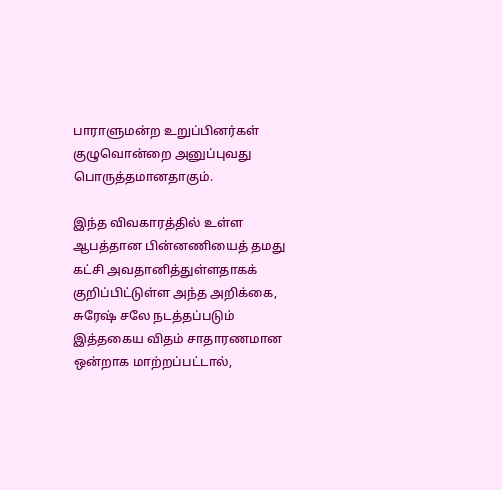பாராளுமன்ற உறுப்பினர்கள் குழுவொன்றை அனுப்புவது பொருத்தமானதாகும்.

இந்த விவகாரத்தில் உள்ள ஆபத்தான பின்னணியைத் தமது கட்சி அவதானித்துள்ளதாகக் குறிப்பிட்டுள்ள அந்த அறிக்கை, சுரேஷ் சலே நடத்தப்படும் இத்தகைய விதம் சாதாரணமான ஒன்றாக மாற்றப்பட்டால்,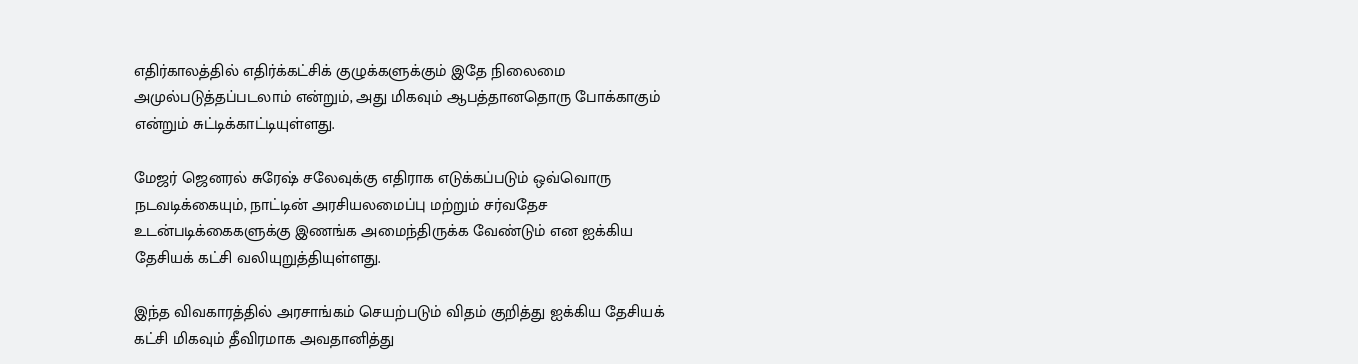எதிர்காலத்தில் எதிர்க்கட்சிக் குழுக்களுக்கும் இதே நிலைமை அமுல்படுத்தப்படலாம் என்றும், அது மிகவும் ஆபத்தானதொரு போக்காகும் என்றும் சுட்டிக்காட்டியுள்ளது.

மேஜர் ஜெனரல் சுரேஷ் சலேவுக்கு எதிராக எடுக்கப்படும் ஒவ்வொரு நடவடிக்கையும், நாட்டின் அரசியலமைப்பு மற்றும் சர்வதேச உடன்படிக்கைகளுக்கு இணங்க அமைந்திருக்க வேண்டும் என ஐக்கிய தேசியக் கட்சி வலியுறுத்தியுள்ளது.

இந்த விவகாரத்தில் அரசாங்கம் செயற்படும் விதம் குறித்து ஐக்கிய தேசியக் கட்சி மிகவும் தீவிரமாக அவதானித்து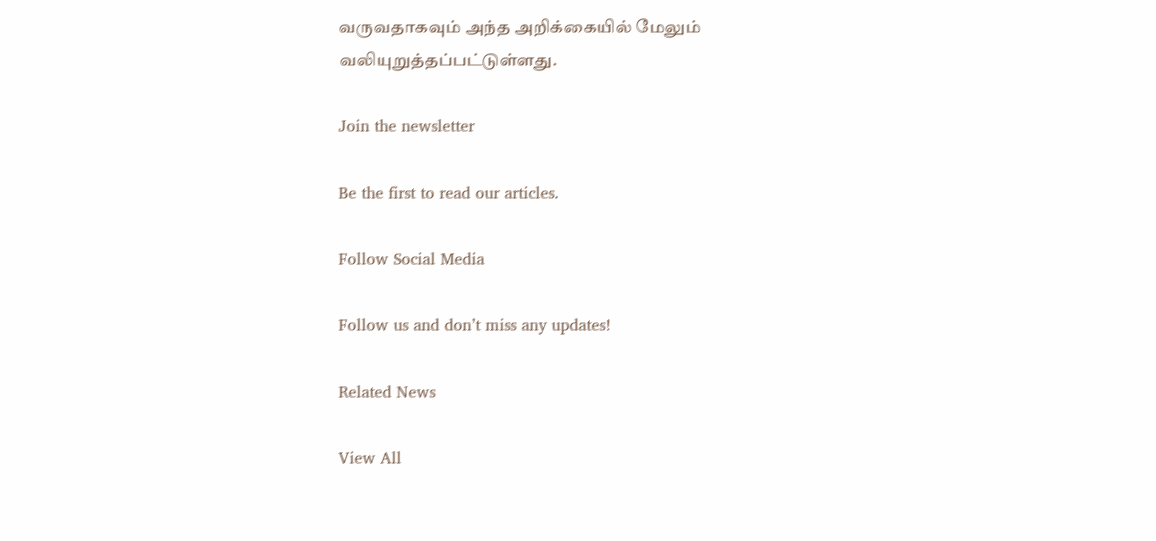வருவதாகவும் அந்த அறிக்கையில் மேலும் வலியுறுத்தப்பட்டுள்ளது.

Join the newsletter

Be the first to read our articles.

Follow Social Media

Follow us and don’t miss any updates!

Related News

View All